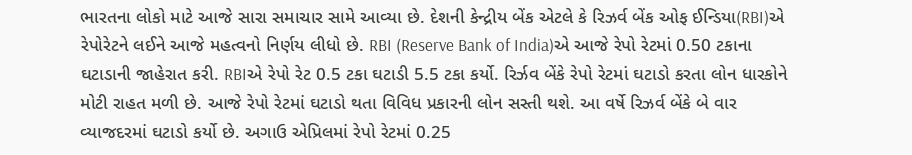ભારતના લોકો માટે આજે સારા સમાચાર સામે આવ્યા છે. દેશની કેન્દ્રીય બેંક એટલે કે રિઝર્વ બેંક ઓફ ઈન્ડિયા(RBI)એ રેપોરેટને લઈને આજે મહત્વનો નિર્ણય લીધો છે. RBI (Reserve Bank of India)એ આજે રેપો રેટમાં 0.50 ટકાના ઘટાડાની જાહેરાત કરી. RBIએ રેપો રેટ 0.5 ટકા ઘટાડી 5.5 ટકા કર્યો. રિર્ઝવ બેંકે રેપો રેટમાં ઘટાડો કરતા લોન ધારકોને મોટી રાહત મળી છે. આજે રેપો રેટમાં ઘટાડો થતા વિવિધ પ્રકારની લોન સસ્તી થશે. આ વર્ષે રિઝર્વ બેંકે બે વાર વ્યાજદરમાં ઘટાડો કર્યો છે. અગાઉ એપ્રિલમાં રેપો રેટમાં 0.25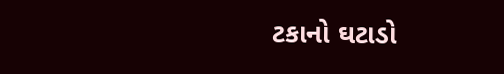ટકાનો ઘટાડો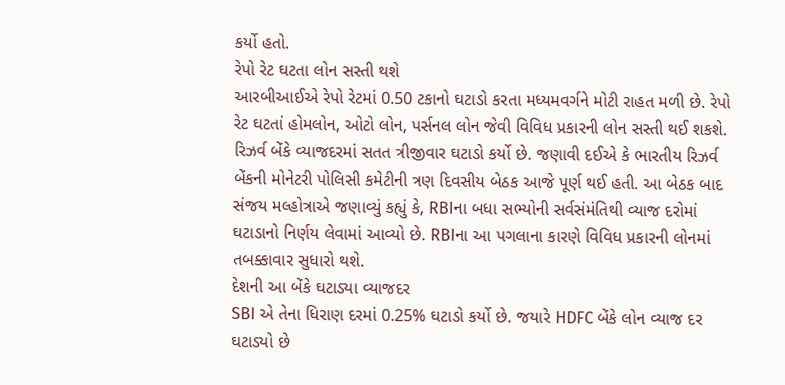કર્યો હતો.
રેપો રેટ ઘટતા લોન સસ્તી થશે
આરબીઆઈએ રેપો રેટમાં 0.50 ટકાનો ઘટાડો કરતા મધ્યમવર્ગને મોટી રાહત મળી છે. રેપો રેટ ઘટતાં હોમલોન, ઓટો લોન, પર્સનલ લોન જેવી વિવિધ પ્રકારની લોન સસ્તી થઈ શકશે. રિઝર્વ બેંકે વ્યાજદરમાં સતત ત્રીજીવાર ઘટાડો કર્યો છે. જણાવી દઈએ કે ભારતીય રિઝર્વ બેંકની મોનેટરી પોલિસી કમેટીની ત્રણ દિવસીય બેઠક આજે પૂર્ણ થઈ હતી. આ બેઠક બાદ સંજય મલ્હોત્રાએ જણાવ્યું કહ્યું કે, RBIના બધા સભ્યોની સર્વસંમંતિથી વ્યાજ દરોમાં ઘટાડાનો નિર્ણય લેવામાં આવ્યો છે. RBIના આ પગલાના કારણે વિવિધ પ્રકારની લોનમાં તબક્કાવાર સુધારો થશે.
દેશની આ બેંકે ઘટાડ્યા વ્યાજદર
SBI એ તેના ધિરાણ દરમાં 0.25% ઘટાડો કર્યો છે. જયારે HDFC બેંકે લોન વ્યાજ દર ઘટાડ્યો છે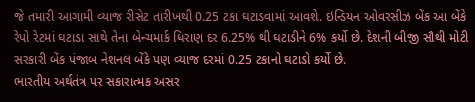જે તમારી આગામી વ્યાજ રીસેટ તારીખથી 0.25 ટકા ઘટાડવામાં આવશે. ઇન્ડિયન ઓવરસીઝ બેંક આ બેંકે રેપો રેટમાં ઘટાડા સાથે તેના બેન્ચમાર્ક ધિરાણ દર 6.25% થી ઘટાડીને 6% કર્યો છે. દેશની બીજી સૌથી મોટી સરકારી બેંક પંજાબ નેશનલ બેંકે પણ વ્યાજ દરમાં 0.25 ટકાનો ઘટાડો કર્યો છે.
ભારતીય અર્થતંત્ર પર સકારાત્મક અસર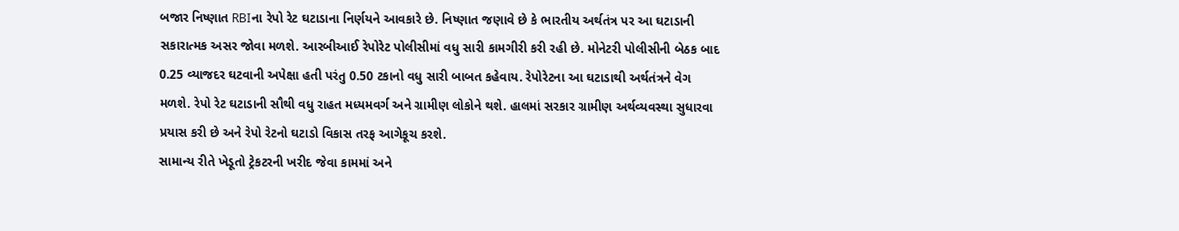બજાર નિષ્ણાત RBIના રેપો રેટ ઘટાડાના નિર્ણયને આવકારે છે. નિષ્ણાત જણાવે છે કે ભારતીય અર્થતંત્ર પર આ ઘટાડાની સકારાત્મક અસર જોવા મળશે. આરબીઆઈ રેપોરેટ પોલીસીમાં વધુ સારી કામગીરી કરી રહી છે. મોનેટરી પોલીસીની બેઠક બાદ 0.25 વ્યાજદર ઘટવાની અપેક્ષા હતી પરંતુ 0.50 ટકાનો વધુ સારી બાબત કહેવાય. રેપોરેટના આ ઘટાડાથી અર્થતંત્રને વેગ મળશે. રેપો રેટ ઘટાડાની સૌથી વધુ રાહત મધ્યમવર્ગ અને ગ્રામીણ લોકોને થશે. હાલમાં સરકાર ગ્રામીણ અર્થવ્યવસ્થા સુધારવા પ્રયાસ કરી છે અને રેપો રેટનો ઘટાડો વિકાસ તરફ આગેકૂચ કરશે.
સામાન્ય રીતે ખેડૂતો ટ્રેકટરની ખરીદ જેવા કામમાં અને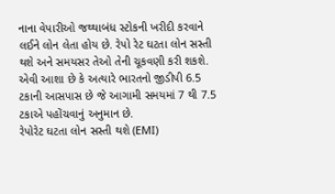નાના વેપારીઓ જથ્થાબંધ સ્ટોકની ખરીદી કરવાને લઈને લોન લેતા હોય છે. રેપો રેટ ઘટતા લોન સસ્તી થશે અને સમયસર તેઓ તેની ચૂકવણી કરી શકશે. એવી આશા છે કે અત્યારે ભારતનો જીડીપી 6.5 ટકાની આસપાસ છે જે આગામી સમયમાં 7 થી 7.5 ટકાએ પહોંચવાનું અનુમાન છે.
રેપોરેટ ઘટતા લોન સસ્તી થશે (EMI)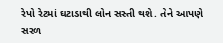રેપો રેટમાં ઘટાડાથી લોન સસ્તી થશે. તેને આપણે સરળ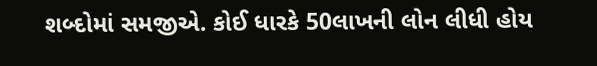શબ્દોમાં સમજીએ. કોઈ ધારકે 50લાખની લોન લીધી હોય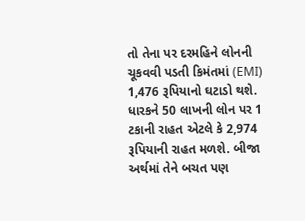તો તેના પર દરમહિને લોનની ચૂકવવી પડતી કિમંતમાં (EMI) 1,476 રૂપિયાનો ઘટાડો થશે. ધારકને 50 લાખની લોન પર 1 ટકાની રાહત એટલે કે 2,974 રૂપિયાની રાહત મળશે. બીજા અર્થમાં તેને બચત પણ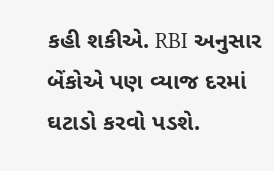કહી શકીએ. RBI અનુસાર બેંકોએ પણ વ્યાજ દરમાં ઘટાડો કરવો પડશે.